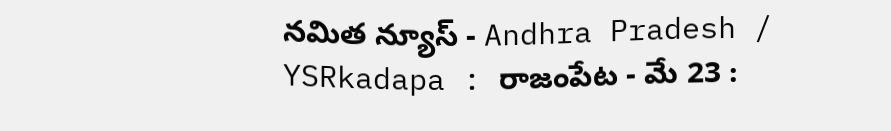నమిత న్యూస్ - Andhra Pradesh / YSRkadapa : రాజంపేట - మే 23 :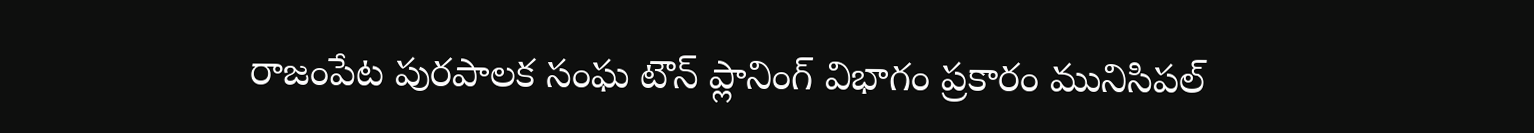రాజంపేట పురపాలక సంఘ టౌన్ ప్లానింగ్ విభాగం ప్రకారం మునిసిపల్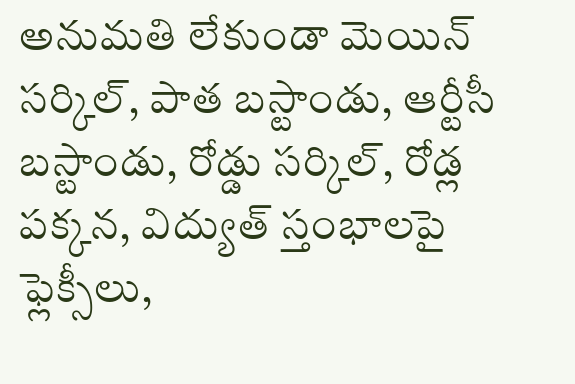అనుమతి లేకుండా మెయిన్ సర్కిల్, పాత బస్టాండు, ఆర్టీసీ బస్టాండు, రోడ్డు సర్కిల్, రోడ్ల పక్కన, విద్యుత్ స్తంభాలపై ఫ్లెక్సీలు,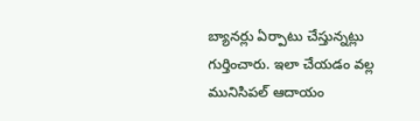బ్యానర్లు ఏర్పాటు చేస్తున్నట్లు గుర్తించారు. ఇలా చేయడం వల్ల మునిసిపల్ ఆదాయం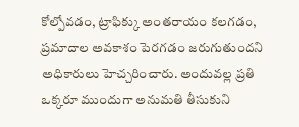కోల్పోవడం, ట్రాఫిక్కు అంతరాయం కలగడం, ప్రమాదాల అవకాశం పెరగడం జరుగుతుందని అధికారులు హెచ్చరించారు. అందువల్ల ప్రతి ఒక్కరూ ముందుగా అనుమతి తీసుకుని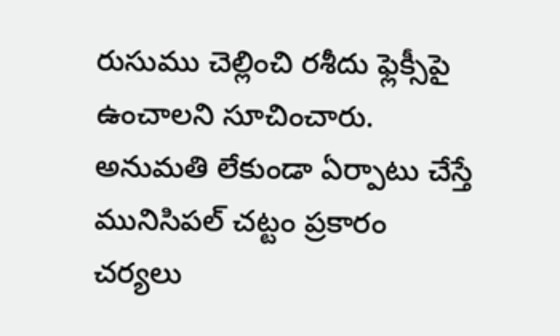రుసుము చెల్లించి రశీదు ఫ్లెక్సీపై ఉంచాలని సూచించారు. అనుమతి లేకుండా ఏర్పాటు చేస్తే మునిసిపల్ చట్టం ప్రకారం చర్యలు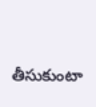తీసుకుంటా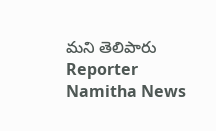మని తెలిపారు
Reporter
Namitha News